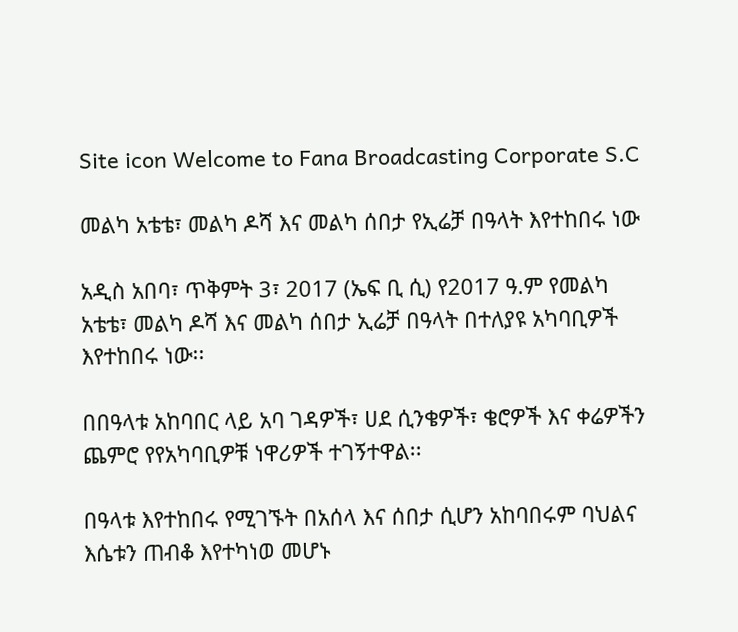Site icon Welcome to Fana Broadcasting Corporate S.C

መልካ አቴቴ፣ መልካ ዶሻ እና መልካ ሰበታ የኢሬቻ በዓላት እየተከበሩ ነው

አዲስ አበባ፣ ጥቅምት 3፣ 2017 (ኤፍ ቢ ሲ) የ2017 ዓ.ም የመልካ አቴቴ፣ መልካ ዶሻ እና መልካ ሰበታ ኢሬቻ በዓላት በተለያዩ አካባቢዎች እየተከበሩ ነው፡፡

በበዓላቱ አከባበር ላይ አባ ገዳዎች፣ ሀደ ሲንቄዎች፣ ቄሮዎች እና ቀሬዎችን ጨምሮ የየአካባቢዎቹ ነዋሪዎች ተገኝተዋል፡፡

በዓላቱ እየተከበሩ የሚገኙት በአሰላ እና ሰበታ ሲሆን አከባበሩም ባህልና እሴቱን ጠብቆ እየተካነወ መሆኑ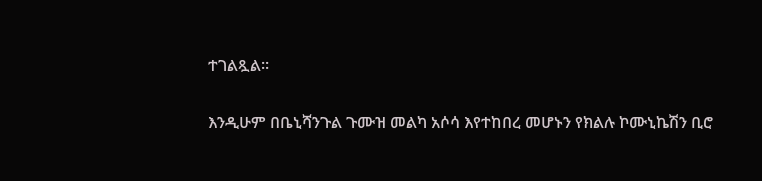ተገልጿል፡፡

እንዲሁም በቤኒሻንጉል ጉሙዝ መልካ አሶሳ እየተከበረ መሆኑን የክልሉ ኮሙኒኬሽን ቢሮ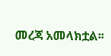መረጃ አመላክቷል፡፡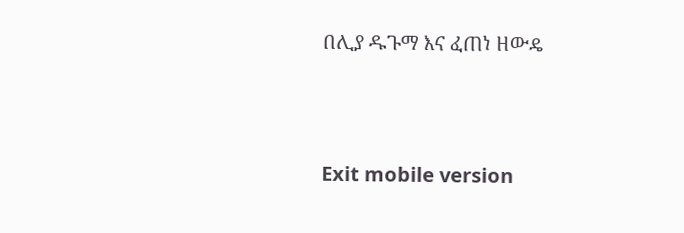በሊያ ዱጉማ እና ፈጠነ ዘውዴ





Exit mobile version